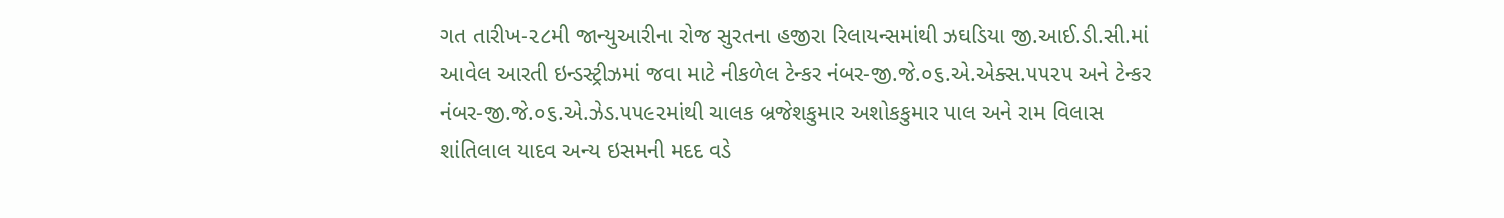ગત તારીખ-૨૮મી જાન્યુઆરીના રોજ સુરતના હજીરા રિલાયન્સમાંથી ઝઘડિયા જી.આઈ.ડી.સી.માં આવેલ આરતી ઇન્ડસ્ટ્રીઝમાં જવા માટે નીકળેલ ટેન્કર નંબર-જી.જે.૦૬.એ.એક્સ.૫૫૨૫ અને ટેન્કર નંબર-જી.જે.૦૬.એ.ઝેડ.૫૫૯૨માંથી ચાલક બ્રજેશકુમાર અશોકકુમાર પાલ અને રામ વિલાસ શાંતિલાલ યાદવ અન્ય ઇસમની મદદ વડે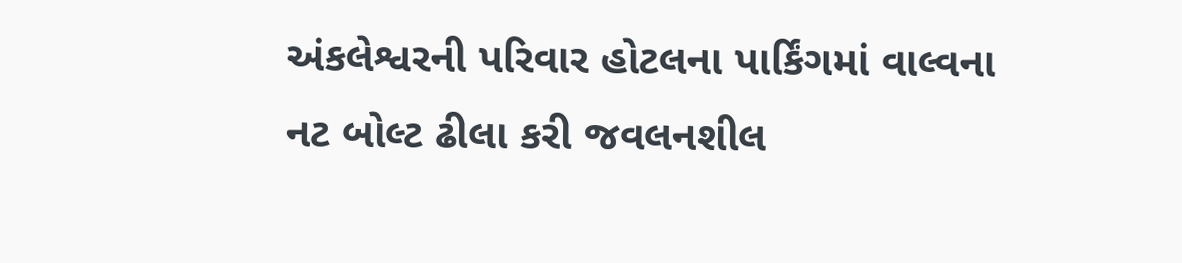અંકલેશ્વરની પરિવાર હોટલના પાર્કિંગમાં વાલ્વના નટ બોલ્ટ ઢીલા કરી જવલનશીલ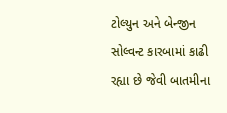ટોલ્યુન અને બેન્જીન સોલ્વન્ટ કારબામાં કાઢી રહ્યા છે જેવી બાતમીના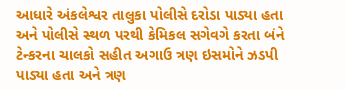આધારે અંકલેશ્વર તાલુકા પોલીસે દરોડા પાડ્યા હતા અને પોલીસે સ્થળ પરથી કેમિકલ સગેવગે કરતા બંને ટેન્કરના ચાલકો સહીત અગાઉ ત્રણ ઇસમોને ઝડપી પાડ્યા હતા અને ત્રણ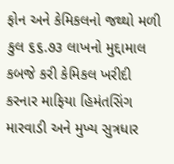ફોન અને કેમિકલનો જથ્થો મળી કુલ ૬૬.૭૩ લાખનો મુદ્દામાલ કબજે કરી કેમિકલ ખરીદી કરનાર માફિયા હિમંતસિંગ મારવાડી અને મુખ્ય સુત્રધાર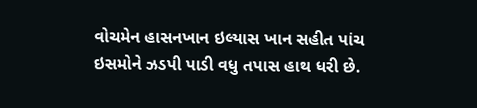વોચમેન હાસનખાન ઇલ્યાસ ખાન સહીત પાંચ ઇસમોને ઝડપી પાડી વધુ તપાસ હાથ ધરી છે.